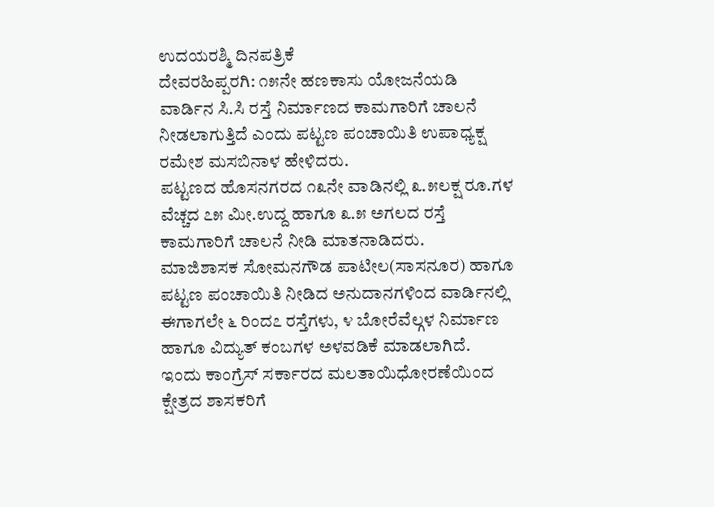ಉದಯರಶ್ಮಿ ದಿನಪತ್ರಿಕೆ
ದೇವರಹಿಪ್ಪರಗಿ: ೧೫ನೇ ಹಣಕಾಸು ಯೋಜನೆಯಡಿ ವಾರ್ಡಿನ ಸಿ.ಸಿ ರಸ್ತೆ ನಿರ್ಮಾಣದ ಕಾಮಗಾರಿಗೆ ಚಾಲನೆ ನೀಡಲಾಗುತ್ತಿದೆ ಎಂದು ಪಟ್ಟಣ ಪಂಚಾಯಿತಿ ಉಪಾಧ್ಯಕ್ಷ ರಮೇಶ ಮಸಬಿನಾಳ ಹೇಳಿದರು.
ಪಟ್ಟಣದ ಹೊಸನಗರದ ೧೩ನೇ ವಾಡಿನಲ್ಲಿ ೩.೫ಲಕ್ಷ ರೂ.ಗಳ ವೆಚ್ಚದ ೭೫ ಮೀ.ಉದ್ದ ಹಾಗೂ ೩.೫ ಅಗಲದ ರಸ್ತೆ ಕಾಮಗಾರಿಗೆ ಚಾಲನೆ ನೀಡಿ ಮಾತನಾಡಿದರು.
ಮಾಜಿಶಾಸಕ ಸೋಮನಗೌಡ ಪಾಟೀಲ(ಸಾಸನೂರ) ಹಾಗೂ ಪಟ್ಟಣ ಪಂಚಾಯಿತಿ ನೀಡಿದ ಅನುದಾನಗಳಿಂದ ವಾರ್ಡಿನಲ್ಲಿ ಈಗಾಗಲೇ ೬ ರಿಂದ೭ ರಸ್ತೆಗಳು, ೪ ಬೋರೆವೆಲ್ಗಳ ನಿರ್ಮಾಣ ಹಾಗೂ ವಿದ್ಯುತ್ ಕಂಬಗಳ ಅಳವಡಿಕೆ ಮಾಡಲಾಗಿದೆ.
ಇಂದು ಕಾಂಗ್ರೆಸ್ ಸರ್ಕಾರದ ಮಲತಾಯಿಧೋರಣೆಯಿಂದ ಕ್ಷೇತ್ರದ ಶಾಸಕರಿಗೆ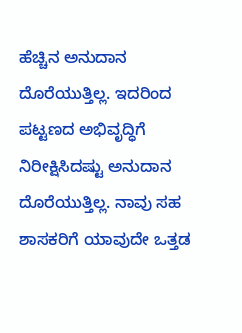ಹೆಚ್ಚಿನ ಅನುದಾನ ದೊರೆಯುತ್ತಿಲ್ಲ. ಇದರಿಂದ ಪಟ್ಟಣದ ಅಭಿವೃದ್ಧಿಗೆ ನಿರೀಕ್ಷಿಸಿದಷ್ಟು ಅನುದಾನ ದೊರೆಯುತ್ತಿಲ್ಲ. ನಾವು ಸಹ ಶಾಸಕರಿಗೆ ಯಾವುದೇ ಒತ್ತಡ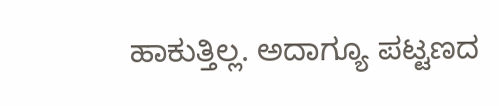ಹಾಕುತ್ತಿಲ್ಲ. ಅದಾಗ್ಯೂ ಪಟ್ಟಣದ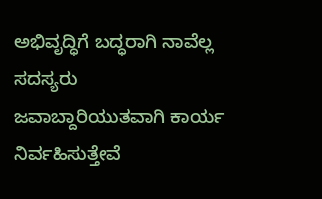ಅಭಿವೃದ್ಧಿಗೆ ಬದ್ಧರಾಗಿ ನಾವೆಲ್ಲ ಸದಸ್ಯರು ಜವಾಬ್ದಾರಿಯುತವಾಗಿ ಕಾರ್ಯ ನಿರ್ವಹಿಸುತ್ತೇವೆ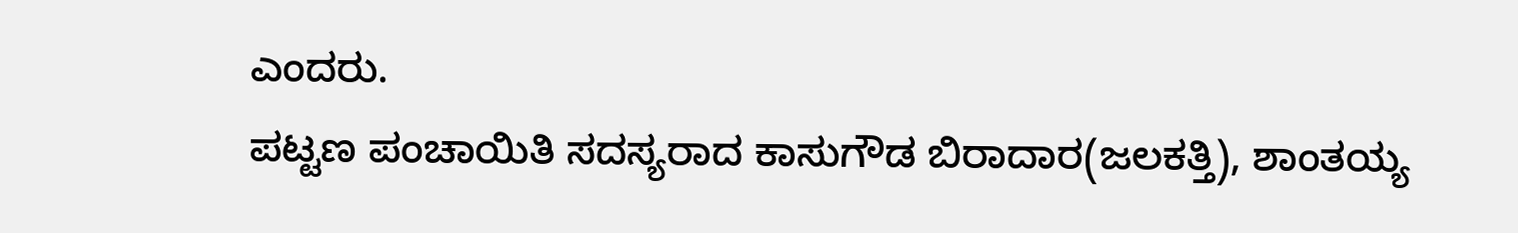ಎಂದರು.
ಪಟ್ಟಣ ಪಂಚಾಯಿತಿ ಸದಸ್ಯರಾದ ಕಾಸುಗೌಡ ಬಿರಾದಾರ(ಜಲಕತ್ತಿ), ಶಾಂತಯ್ಯ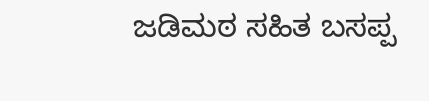ಜಡಿಮಠ ಸಹಿತ ಬಸಪ್ಪ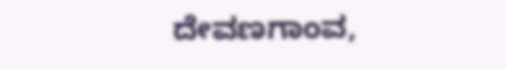ದೇವಣಗಾಂವ,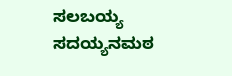ಸಲಬಯ್ಯ ಸದಯ್ಯನಮಠ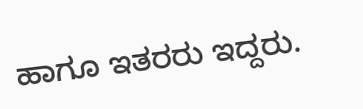ಹಾಗೂ ಇತರರು ಇದ್ದರು.